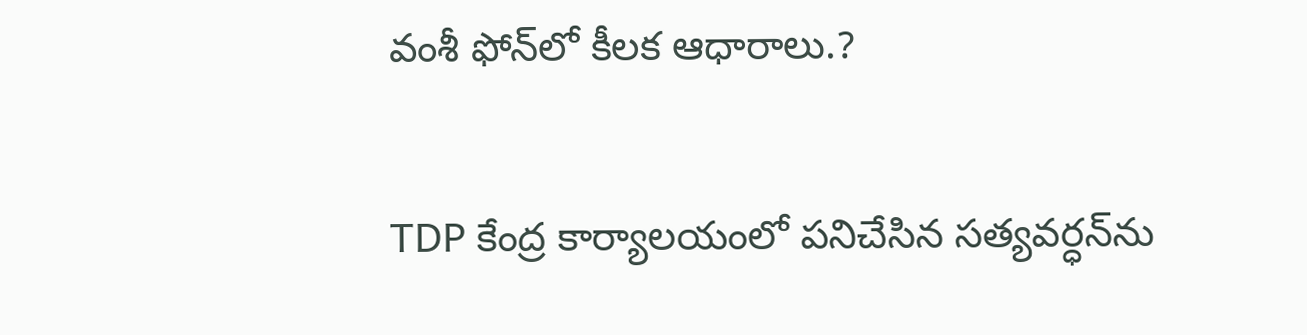వంశీ ఫోన్‌లో కీలక ఆధారాలు.?

TDP కేంద్ర కార్యాలయంలో పనిచేసిన సత్యవర్ధన్‌ను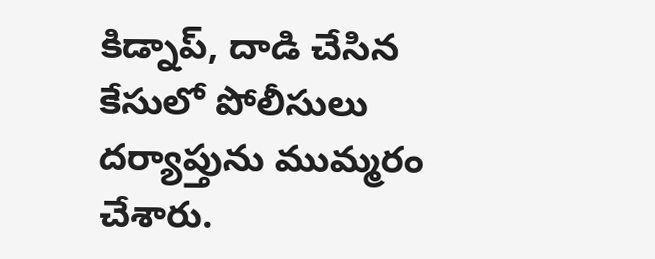కిడ్నాప్‌, దాడి చేసిన కేసులో పోలీసులు దర్యాప్తును ముమ్మరం చేశారు.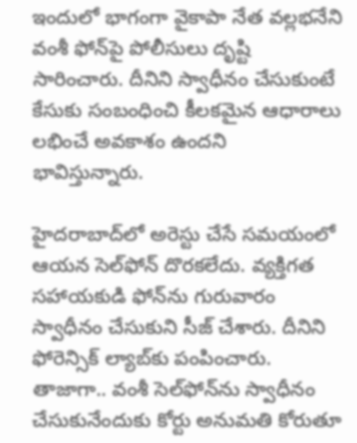ఇందులో భాగంగా వైకాపా నేత వల్లభనేని వంశీ ఫోన్‌పై పోలీసులు దృష్టి సారించారు. దీనిని స్వాధీనం చేసుకుంటే కేసుకు సంబంధించి కీలకమైన ఆధారాలు లభించే అవకాశం ఉందని భావిస్తున్నారు.

హైదరాబాద్‌లో అరెస్టు చేసే సమయంలో ఆయన సెల్‌ఫోన్‌ దొరకలేదు. వ్యక్తిగత సహాయకుడి ఫోన్‌ను గురువారం స్వాధీనం చేసుకుని సీజ్‌ చేశారు. దీనిని ఫోరెన్సిక్‌ ల్యాబ్‌కు పంపించారు. తాజాగా.. వంశీ సెల్‌ఫోన్‌ను స్వాధీనం చేసుకునేందుకు కోర్టు అనుమతి కోరుతూ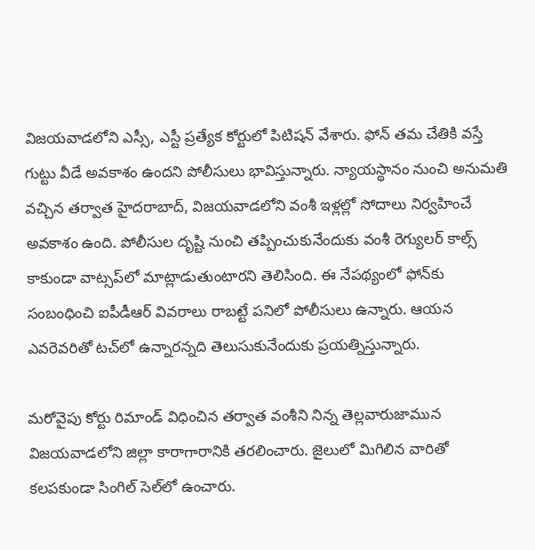విజయవాడలోని ఎస్సీ, ఎస్టీ ప్రత్యేక కోర్టులో పిటిషన్‌ వేశారు. ఫోన్‌ తమ చేతికి వస్తే గుట్టు వీడే అవకాశం ఉందని పోలీసులు భావిస్తున్నారు. న్యాయస్థానం నుంచి అనుమతి వచ్చిన తర్వాత హైదరాబాద్, విజయవాడలోని వంశీ ఇళ్లల్లో సోదాలు నిర్వహించే అవకాశం ఉంది. పోలీసుల దృష్టి నుంచి తప్పించుకునేందుకు వంశీ రెగ్యులర్‌ కాల్స్‌ కాకుండా వాట్సప్‌లో మాట్లాడుతుంటారని తెలిసింది. ఈ నేపథ్యంలో ఫోన్‌కు సంబంధించి ఐపీడీఆర్‌ వివరాలు రాబట్టే పనిలో పోలీసులు ఉన్నారు. ఆయన ఎవరెవరితో టచ్‌లో ఉన్నారన్నది తెలుసుకునేందుకు ప్రయత్నిస్తున్నారు.

మరోవైపు కోర్టు రిమాండ్‌ విధించిన తర్వాత వంశీని నిన్న తెల్లవారుజామున విజయవాడలోని జిల్లా కారాగారానికి తరలించారు. జైలులో మిగిలిన వారితో కలపకుండా సింగిల్‌ సెల్‌లో ఉంచారు.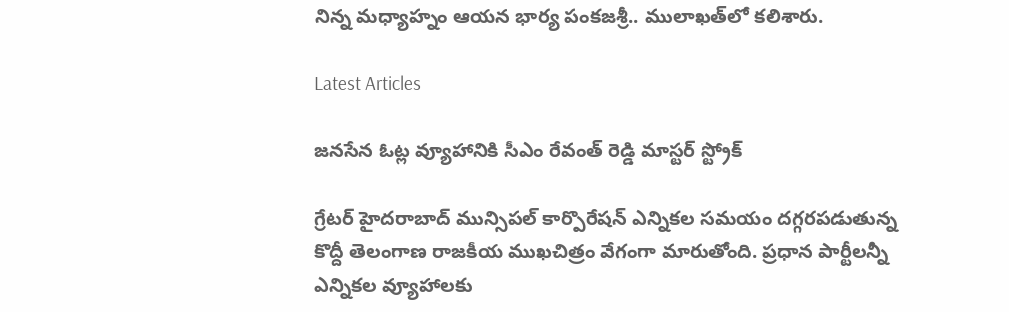నిన్న మధ్యాహ్నం ఆయన భార్య పంకజశ్రీ.. ములాఖత్‌లో కలిశారు.

Latest Articles

జనసేన ఓట్ల వ్యూహానికి సీఎం రేవంత్ రెడ్డి మాస్టర్ స్ట్రోక్

గ్రేటర్ హైదరాబాద్ మున్సిపల్ కార్పొరేషన్ ఎన్నికల సమయం దగ్గరపడుతున్న కొద్దీ తెలంగాణ రాజకీయ ముఖచిత్రం వేగంగా మారుతోంది. ప్రధాన పార్టీలన్నీ ఎన్నికల వ్యూహాలకు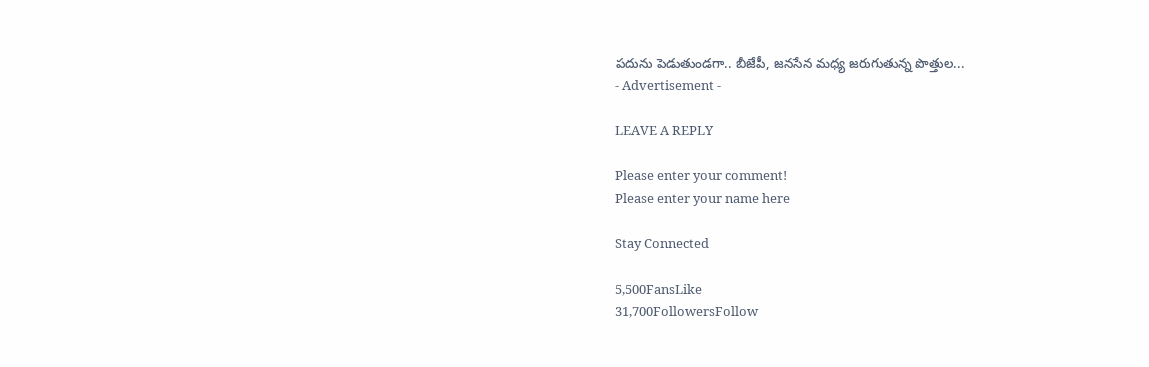పదును పెడుతుండగా.. బీజేపీ, జనసేన మధ్య జరుగుతున్న పొత్తుల...
- Advertisement -

LEAVE A REPLY

Please enter your comment!
Please enter your name here

Stay Connected

5,500FansLike
31,700FollowersFollow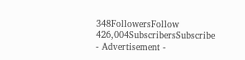348FollowersFollow
426,004SubscribersSubscribe
- Advertisement -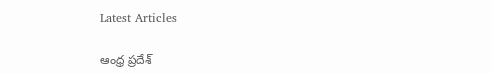Latest Articles

ఆంధ్ర ప్రదేశ్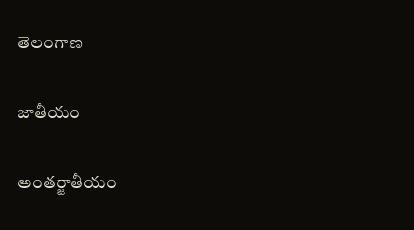తెలంగాణ

జాతీయం

అంతర్జాతీయం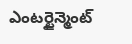ఎంటర్టైన్మెంట్